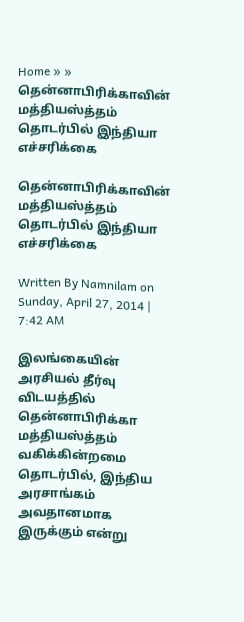Home » » தென்னாபிரிக்காவின் மத்தியஸ்த்தம் தொடர்பில் இந்தியா எச்சரிக்கை

தென்னாபிரிக்காவின் மத்தியஸ்த்தம் தொடர்பில் இந்தியா எச்சரிக்கை

Written By Namnilam on Sunday, April 27, 2014 | 7:42 AM

இலங்கையின் அரசியல் தீர்வு விடயத்தில் தென்னாபிரிக்கா மத்தியஸ்த்தம் வகிக்கின்றமை தொடர்பில், இந்திய அரசாங்கம் அவதானமாக இருக்கும் என்று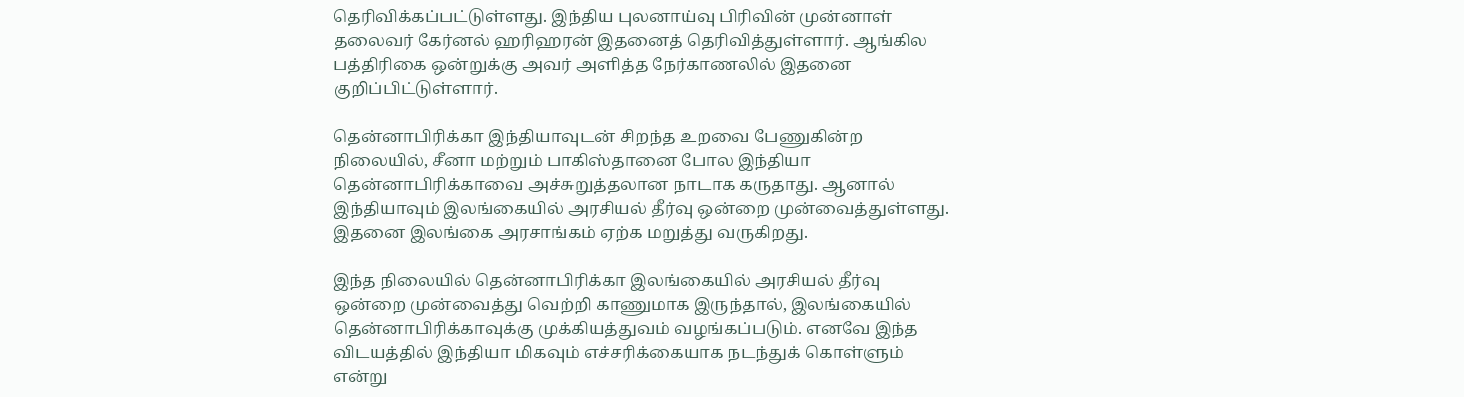தெரிவிக்கப்பட்டுள்ளது. இந்திய புலனாய்வு பிரிவின் முன்னாள் தலைவர் கேர்னல் ஹரிஹரன் இதனைத் தெரிவித்துள்ளார். ஆங்கில பத்திரிகை ஒன்றுக்கு அவர் அளித்த நேர்காணலில் இதனை குறிப்பிட்டுள்ளார்.

தென்னாபிரிக்கா இந்தியாவுடன் சிறந்த உறவை பேணுகின்ற நிலையில், சீனா மற்றும் பாகிஸ்தானை போல இந்தியா தென்னாபிரிக்காவை அச்சுறுத்தலான நாடாக கருதாது. ஆனால் இந்தியாவும் இலங்கையில் அரசியல் தீர்வு ஒன்றை முன்வைத்துள்ளது. இதனை இலங்கை அரசாங்கம் ஏற்க மறுத்து வருகிறது.

இந்த நிலையில் தென்னாபிரிக்கா இலங்கையில் அரசியல் தீர்வு ஒன்றை முன்வைத்து வெற்றி காணுமாக இருந்தால், இலங்கையில் தென்னாபிரிக்காவுக்கு முக்கியத்துவம் வழங்கப்படும். எனவே இந்த விடயத்தில் இந்தியா மிகவும் எச்சரிக்கையாக நடந்துக் கொள்ளும் என்று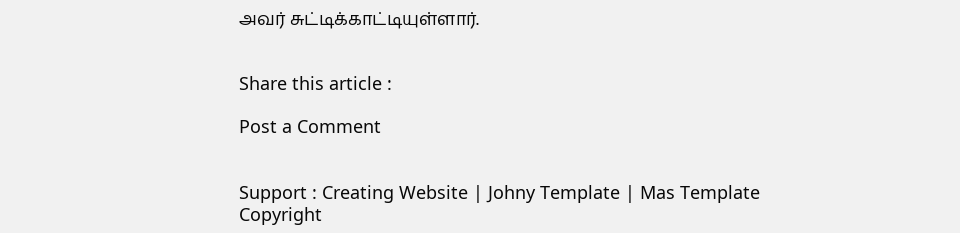அவர் சுட்டிக்காட்டியுள்ளார்.


Share this article :

Post a Comment


Support : Creating Website | Johny Template | Mas Template
Copyright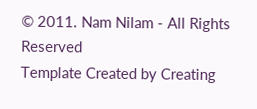© 2011. Nam Nilam - All Rights Reserved
Template Created by Creating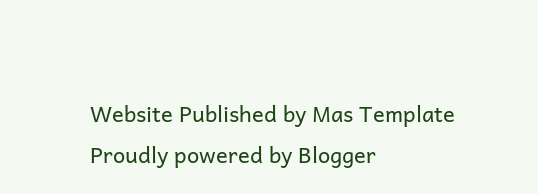Website Published by Mas Template
Proudly powered by Blogger